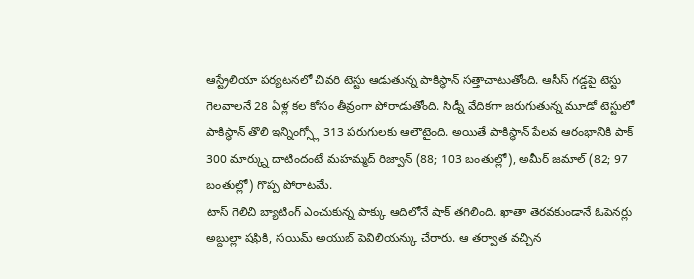ఆస్ట్రేలియా పర్యటనలో చివరి టెస్టు ఆడుతున్న పాకిస్థాన్ సత్తాచాటుతోంది. ఆసీస్ గడ్డపై టెస్టు గెలవాలనే 28 ఏళ్ల కల కోసం తీవ్రంగా పోరాడుతోంది. సిడ్నీ వేదికగా జరుగుతున్న మూడో టెస్టులో పాకిస్థాన్ తొలి ఇన్నింగ్స్లో 313 పరుగులకు ఆలౌటైంది. అయితే పాకిస్థాన్ పేలవ ఆరంభానికి పాక్ 300 మార్క్ను దాటిందంటే మహమ్మద్ రిజ్వాన్ (88; 103 బంతుల్లో), అమీర్ జమాల్ (82; 97 బంతుల్లో) గొప్ప పోరాటమే.
టాస్ గెలిచి బ్యాటింగ్ ఎంచుకున్న పాక్కు ఆదిలోనే షాక్ తగిలింది. ఖాతా తెరవకుండానే ఓపెనర్లు అబ్దుల్లా షఫికి, సయిమ్ అయుబ్ పెవిలియన్కు చేరారు. ఆ తర్వాత వచ్చిన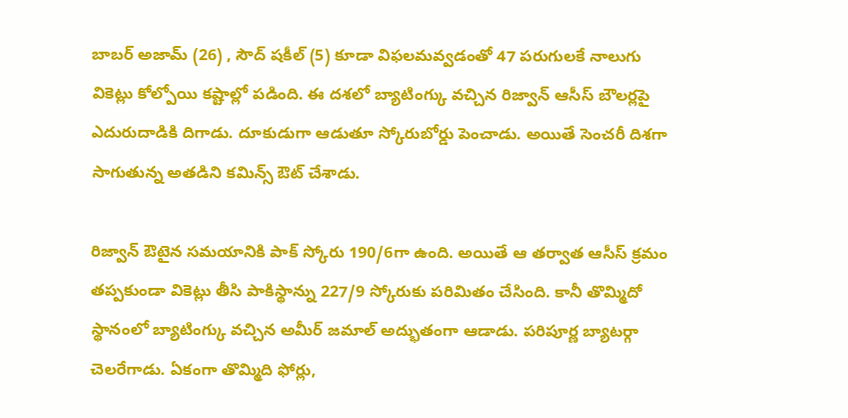బాబర్ అజామ్ (26) , సౌద్ షకీల్ (5) కూడా విఫలమవ్వడంతో 47 పరుగులకే నాలుగు వికెట్లు కోల్పోయి కష్టాల్లో పడింది. ఈ దశలో బ్యాటింగ్కు వచ్చిన రిజ్వాన్ ఆసీస్ బౌలర్లపై ఎదురుదాడికి దిగాడు. దూకుడుగా ఆడుతూ స్కోరుబోర్డు పెంచాడు. అయితే సెంచరీ దిశగా సాగుతున్న అతడిని కమిన్స్ ఔట్ చేశాడు.

రిజ్వాన్ ఔటైన సమయానికి పాక్ స్కోరు 190/6గా ఉంది. అయితే ఆ తర్వాత ఆసీస్ క్రమం తప్పకుండా వికెట్లు తీసి పాకిస్థాన్ను 227/9 స్కోరుకు పరిమితం చేసింది. కానీ తొమ్మిదో స్థానంలో బ్యాటింగ్కు వచ్చిన అమీర్ జమాల్ అద్భుతంగా ఆడాడు. పరిపూర్ణ బ్యాటర్గా చెలరేగాడు. ఏకంగా తొమ్మిది ఫోర్లు,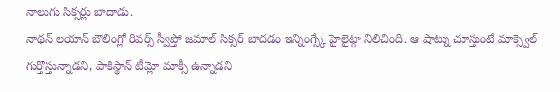నాలుగు సిక్సర్లు బాదాడు.
నాథన్ లయాన్ బౌలింగ్లో రివర్స్ స్వీప్తో జమాల్ సిక్సర్ బాదడం ఇన్నింగ్స్కే హైలైట్గా నిలిచింది. ఆ షాట్ను చూస్తుంటే మాక్స్వెల్ గుర్తొస్తున్నాడని, పాకిస్థాన్ టీమ్లో మాక్సీ ఉన్నాడని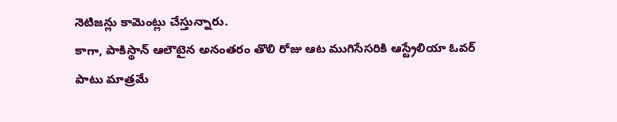నెటిజన్లు కామెంట్లు చేస్తున్నారు.
కాగా, పాకిస్థాన్ ఆలౌటైన అనంతరం తొలి రోజు ఆట ముగిసేసరికి ఆస్ట్రేలియా ఓవర్ పాటు మాత్రమే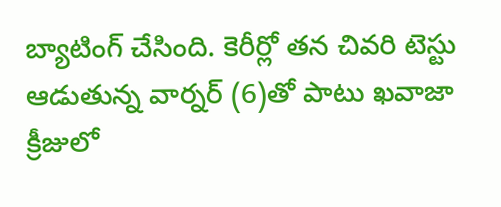బ్యాటింగ్ చేసింది. కెరీర్లో తన చివరి టెస్టు ఆడుతున్న వార్నర్ (6)తో పాటు ఖవాజా క్రీజులో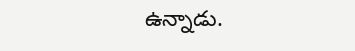ఉన్నాడు.